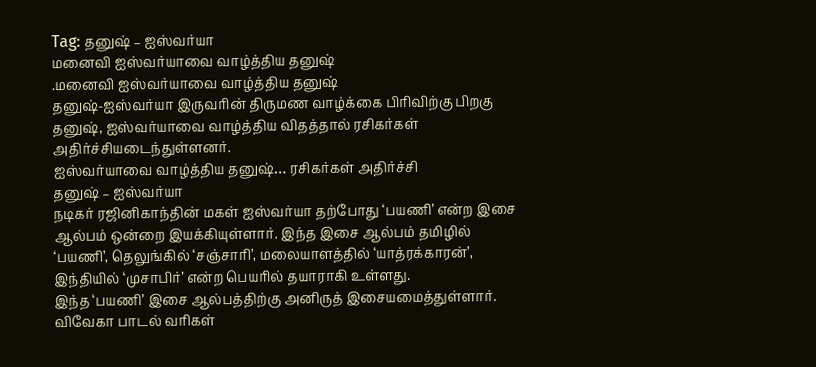Tag: தனுஷ் – ஐஸ்வர்யா
மனைவி ஐஸ்வர்யாவை வாழ்த்திய தனுஷ்
.மனைவி ஐஸ்வர்யாவை வாழ்த்திய தனுஷ்
தனுஷ்-ஐஸ்வர்யா இருவரின் திருமண வாழ்க்கை பிரிவிற்கு பிறகு தனுஷ், ஐஸ்வர்யாவை வாழ்த்திய விதத்தால் ரசிகர்கள் அதிர்ச்சியடைந்துள்ளனர்.
ஐஸ்வர்யாவை வாழ்த்திய தனுஷ்… ரசிகர்கள் அதிர்ச்சி
தனுஷ் – ஐஸ்வர்யா
நடிகர் ரஜினிகாந்தின் மகள் ஐஸ்வர்யா தற்போது ‘பயணி’ என்ற இசை ஆல்பம் ஒன்றை இயக்கியுள்ளார். இந்த இசை ஆல்பம் தமிழில் ‘பயணி’, தெலுங்கில் ‘சஞ்சாரி’, மலையாளத்தில் ‘யாத்ரக்காரன்’, இந்தியில் ‘முசாபிர்’ என்ற பெயரில் தயாராகி உள்ளது.
இந்த ‘பயணி’ இசை ஆல்பத்திற்கு அனிருத் இசையமைத்துள்ளார். விவேகா பாடல் வரிகள்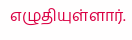எழுதியுள்ளார்.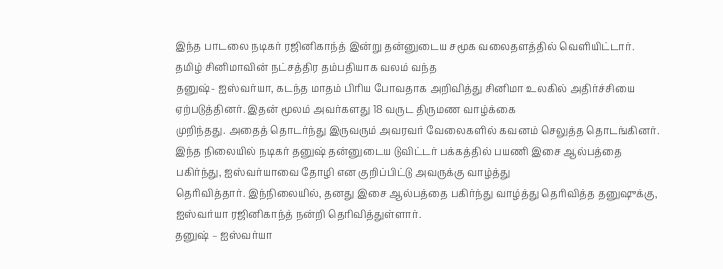இந்த பாடலை நடிகர் ரஜினிகாந்த் இன்று தன்னுடைய சமூக வலைதளத்தில் வெளியிட்டார். தமிழ் சினிமாவின் நட்சத்திர தம்பதியாக வலம் வந்த
தனுஷ்- ஐஸ்வர்யா, கடந்த மாதம் பிரிய போவதாக அறிவித்து சினிமா உலகில் அதிர்ச்சியை ஏற்படுத்தினர். இதன் மூலம் அவர்களது 18 வருட திருமண வாழ்க்கை
முறிந்தது. அதைத் தொடர்ந்து இருவரும் அவரவர் வேலைகளில் கவனம் செலுத்த தொடங்கினர்.
இந்த நிலையில் நடிகர் தனுஷ் தன்னுடைய டுவிட்டர் பக்கத்தில் பயணி இசை ஆல்பத்தை பகிர்ந்து, ஐஸ்வர்யாவை தோழி என குறிப்பிட்டு அவருக்கு வாழ்த்து
தெரிவித்தார். இந்நிலையில், தனது இசை ஆல்பத்தை பகிர்ந்து வாழ்த்து தெரிவித்த தனுஷுக்கு,
ஐஸ்வர்யா ரஜினிகாந்த் நன்றி தெரிவித்துள்ளார்.
தனுஷ் – ஐஸ்வர்யா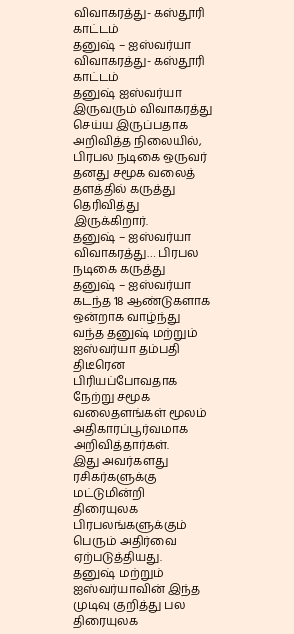விவாகரத்து- கஸ்தூரி காட்டம்
தனுஷ் – ஐஸ்வர்யா விவாகரத்து- கஸ்தூரி காட்டம்
தனுஷ் ஐஸ்வர்யா இருவரும் விவாகரத்து செய்ய இருப்பதாக அறிவித்த நிலையில், பிரபல நடிகை ஒருவர் தனது சமூக வலைத் தளத்தில் கருத்து தெரிவித்து இருக்கிறார்.
தனுஷ் – ஐஸ்வர்யா விவாகரத்து… பிரபல நடிகை கருத்து
தனுஷ் – ஐஸ்வர்யா
கடந்த 18 ஆண்டுகளாக ஒன்றாக வாழ்ந்து வந்த தனுஷ் மற்றும் ஐஸ்வர்யா தம்பதி திடீரென பிரியப்போவதாக நேற்று சமூக வலைதளங்கள் மூலம் அதிகாரப்பூர்வமாக அறிவித்தார்கள்.
இது அவர்களது ரசிகர்களுக்கு மட்டுமின்றி திரையுலக பிரபலங்களுக்கும் பெரும் அதிர்வை ஏற்படுத்தியது.
தனுஷ் மற்றும் ஐஸ்வர்யாவின் இந்த முடிவு குறித்து பல திரையுலக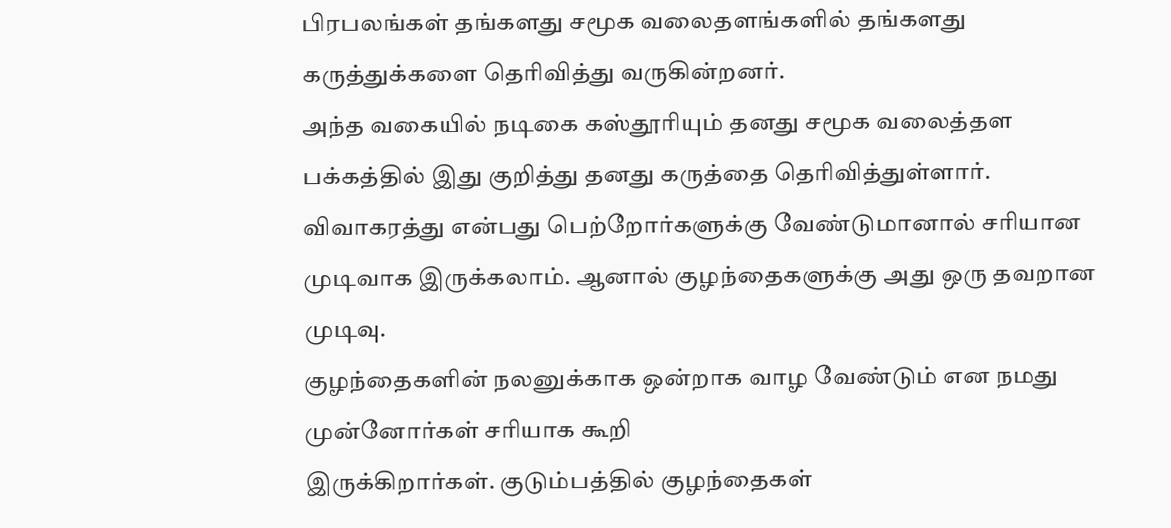பிரபலங்கள் தங்களது சமூக வலைதளங்களில் தங்களது கருத்துக்களை தெரிவித்து வருகின்றனர்.
அந்த வகையில் நடிகை கஸ்தூரியும் தனது சமூக வலைத்தள பக்கத்தில் இது குறித்து தனது கருத்தை தெரிவித்துள்ளார்.
விவாகரத்து என்பது பெற்றோர்களுக்கு வேண்டுமானால் சரியான முடிவாக இருக்கலாம். ஆனால் குழந்தைகளுக்கு அது ஒரு தவறான முடிவு.
குழந்தைகளின் நலனுக்காக ஒன்றாக வாழ வேண்டும் என நமது முன்னோர்கள் சரியாக கூறி
இருக்கிறார்கள். குடும்பத்தில் குழந்தைகள்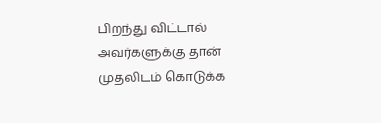பிறந்து விட்டால் அவர்களுக்கு தான் முதலிடம் கொடுக்க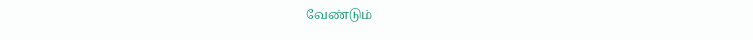வேண்டும்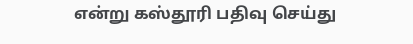என்று கஸ்தூரி பதிவு செய்து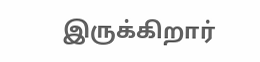இருக்கிறார்